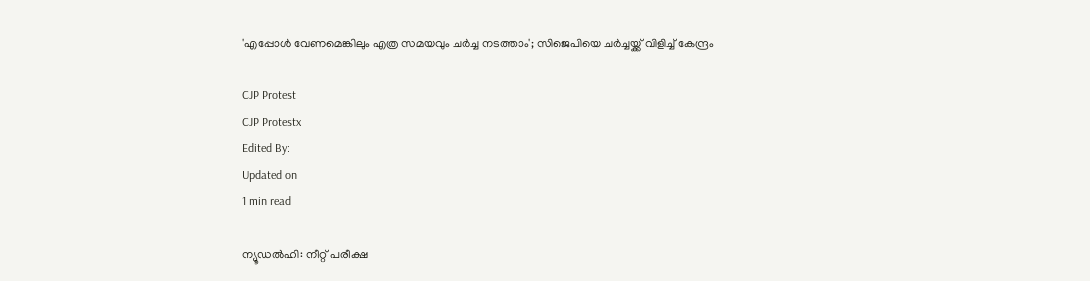'എപ്പോള്‍ വേണമെങ്കിലും എത്ര സമയവും ചര്‍ച്ച നടത്താം'; സിജെപിയെ ചര്‍ച്ചയ്ക്ക് വിളിച്ച് കേന്ദ്രം

CJP Protest
CJP Protestx
Edited By:
Updated on
1 min read

ന്യൂഡല്‍ഹി: നീറ്റ് പരീക്ഷ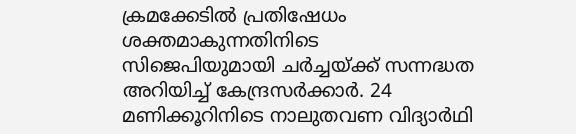ക്രമക്കേടില്‍ പ്രതിഷേധം ശക്തമാകുന്നതിനിടെ സിജെപിയുമായി ചര്‍ച്ചയ്ക്ക് സന്നദ്ധത അറിയിച്ച് കേന്ദ്രസര്‍ക്കാര്‍. 24 മണിക്കൂറിനിടെ നാലുതവണ വിദ്യാര്‍ഥി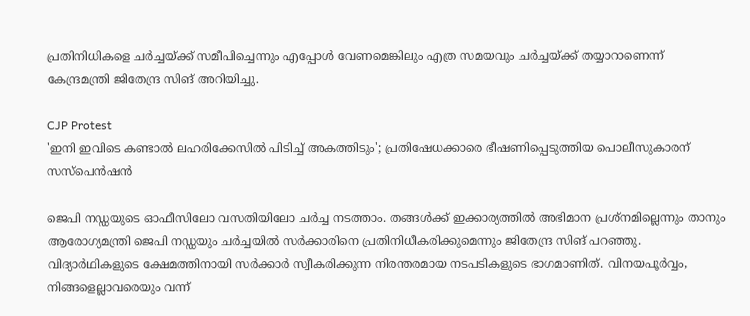പ്രതിനിധികളെ ചര്‍ച്ചയ്ക്ക് സമീപിച്ചെന്നും എപ്പോള്‍ വേണമെങ്കിലും എത്ര സമയവും ചര്‍ച്ചയ്ക്ക് തയ്യാറാണെന്ന് കേന്ദ്രമന്ത്രി ജിതേന്ദ്ര സിങ് അറിയിച്ചു.

CJP Protest
'ഇനി ഇവിടെ കണ്ടാല്‍ ലഹരിക്കേസില്‍ പിടിച്ച് അകത്തിടും'; പ്രതിഷേധക്കാരെ ഭീഷണിപ്പെടുത്തിയ പൊലീസുകാരന് സസ്‌പെന്‍ഷന്‍

ജെപി നഡ്ഡയുടെ ഓഫീസിലോ വസതിയിലോ ചര്‍ച്ച നടത്താം. തങ്ങള്‍ക്ക് ഇക്കാര്യത്തില്‍ അഭിമാന പ്രശ്നമില്ലെന്നും താനും ആരോഗ്യമന്ത്രി ജെപി നഡ്ഡയും ചര്‍ച്ചയില്‍ സര്‍ക്കാരിനെ പ്രതിനിധീകരിക്കുമെന്നും ജിതേന്ദ്ര സിങ് പറഞ്ഞു. വിദ്യാര്‍ഥികളുടെ ക്ഷേമത്തിനായി സര്‍ക്കാര്‍ സ്വീകരിക്കുന്ന നിരന്തരമായ നടപടികളുടെ ഭാഗമാണിത്. വിനയപൂര്‍വ്വം, നിങ്ങളെല്ലാവരെയും വന്ന്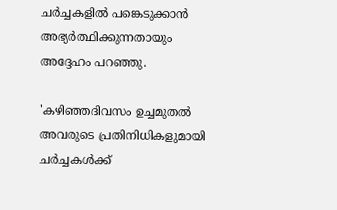ചര്‍ച്ചകളില്‍ പങ്കെടുക്കാന്‍ അഭ്യര്‍ത്ഥിക്കുന്നതായും അദ്ദേഹം പറഞ്ഞു.

'കഴിഞ്ഞദിവസം ഉച്ചമുതല്‍ അവരുടെ പ്രതിനിധികളുമായി ചര്‍ച്ചകള്‍ക്ക്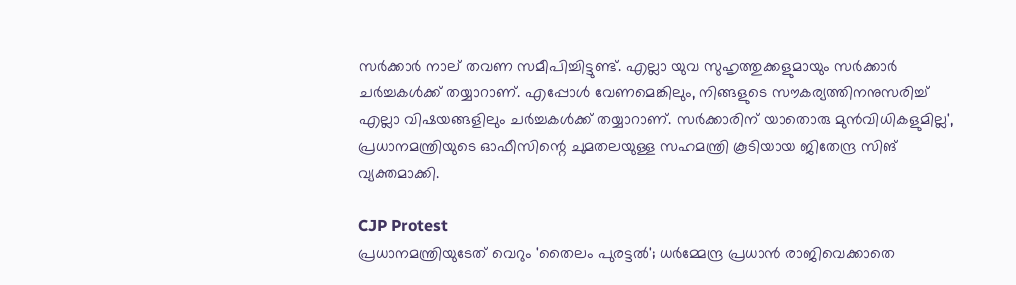സര്‍ക്കാര്‍ നാല് തവണ സമീപിച്ചിട്ടുണ്ട്. എല്ലാ യുവ സുഹൃത്തുക്കളുമായും സര്‍ക്കാര്‍ ചര്‍ച്ചകള്‍ക്ക് തയ്യാറാണ്. എപ്പോള്‍ വേണമെങ്കിലും, നിങ്ങളുടെ സൗകര്യത്തിനനുസരിച്ച് എല്ലാ വിഷയങ്ങളിലും ചര്‍ച്ചകള്‍ക്ക് തയ്യാറാണ്. സര്‍ക്കാരിന് യാതൊരു മുന്‍വിധികളുമില്ല', പ്രധാനമന്ത്രിയുടെ ഓഫീസിന്റെ ചുമതലയുള്ള സഹമന്ത്രി കൂടിയായ ജിതേന്ദ്ര സിങ് വ്യക്തമാക്കി.

CJP Protest
പ്രധാനമന്ത്രിയുടേത് വെറും 'തൈലം പുരട്ടല്‍'; ധര്‍മ്മേന്ദ്ര പ്രധാന്‍ രാജിവെക്കാതെ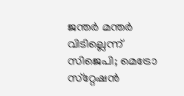ജന്തര്‍ മന്തര്‍ വിടില്ലെന്ന് സിജെപി; മെട്രോ സ്‌റ്റേഷന്‍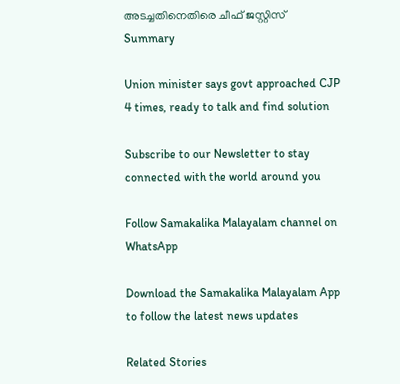അടച്ചതിനെതിരെ ചീഫ് ജസ്റ്റിസ്
Summary

Union minister says govt approached CJP 4 times, ready to talk and find solution

Subscribe to our Newsletter to stay connected with the world around you

Follow Samakalika Malayalam channel on WhatsApp

Download the Samakalika Malayalam App to follow the latest news updates

Related Stories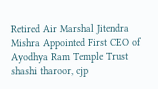Retired Air Marshal Jitendra Mishra Appointed First CEO of Ayodhya Ram Temple Trust
shashi tharoor, cjp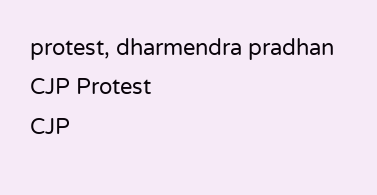protest, dharmendra pradhan
CJP Protest
CJP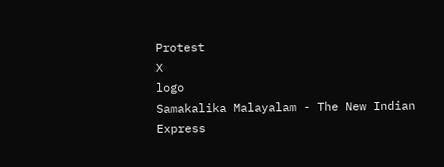Protest
X
logo
Samakalika Malayalam - The New Indian Express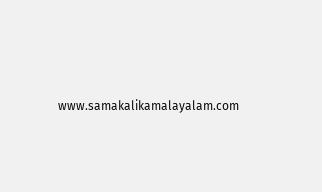www.samakalikamalayalam.com